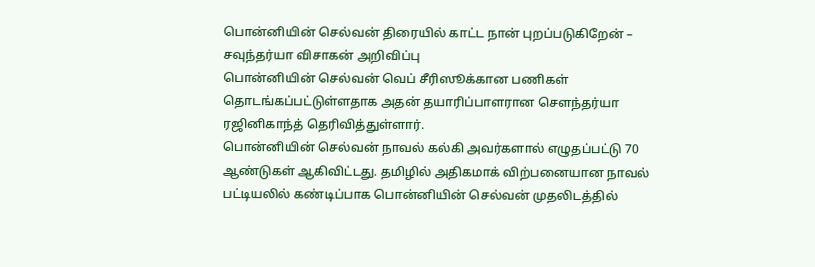பொன்னியின் செல்வன் திரையில் காட்ட நான் புறப்படுகிறேன் – சவுந்தர்யா விசாகன் அறிவிப்பு
பொன்னியின் செல்வன் வெப் சீரிஸூக்கான பணிகள் தொடங்கப்பட்டுள்ளதாக அதன் தயாரிப்பாளரான சௌந்தர்யா ரஜினிகாந்த் தெரிவித்துள்ளார்.
பொன்னியின் செல்வன் நாவல் கல்கி அவர்களால் எழுதப்பட்டு 70 ஆண்டுகள் ஆகிவிட்டது. தமிழில் அதிகமாக் விற்பனையான நாவல் பட்டியலில் கண்டிப்பாக பொன்னியின் செல்வன் முதலிடத்தில்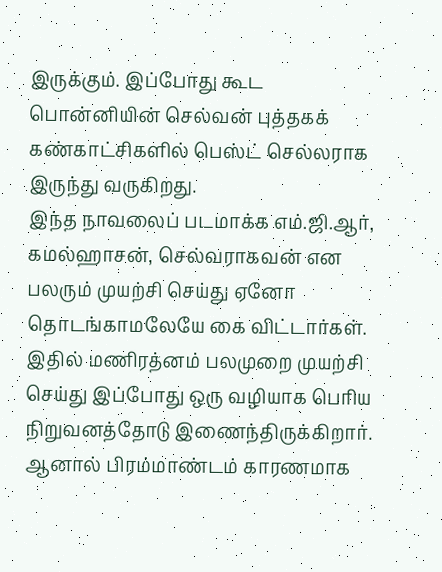இருக்கும். இப்போது கூட பொன்னியின் செல்வன் புத்தகக் கண்காட்சிகளில் பெஸ்ட் செல்லராக இருந்து வருகிறது.
இந்த நாவலைப் படமாக்க எம்.ஜி.ஆர், கமல்ஹாசன், செல்வராகவன் என பலரும் முயற்சி செய்து ஏனோ தொடங்காமலேயே கை விட்டார்கள்.
இதில் மணிரத்னம் பலமுறை முயற்சி செய்து இப்போது ஒரு வழியாக பெரிய நிறுவனத்தோடு இணைந்திருக்கிறார்.
ஆனால் பிரம்மாண்டம் காரணமாக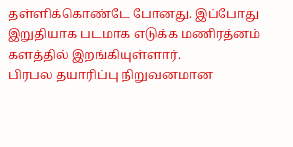தள்ளிக்கொண்டே போனது. இப்போது இறுதியாக படமாக எடுக்க மணிரத்னம் களத்தில் இறங்கியுள்ளார்.
பிரபல தயாரிப்பு நிறுவனமான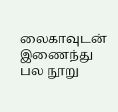லைகாவுடன் இணைந்து பல நூறு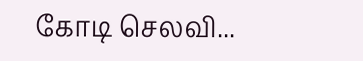கோடி செலவி...